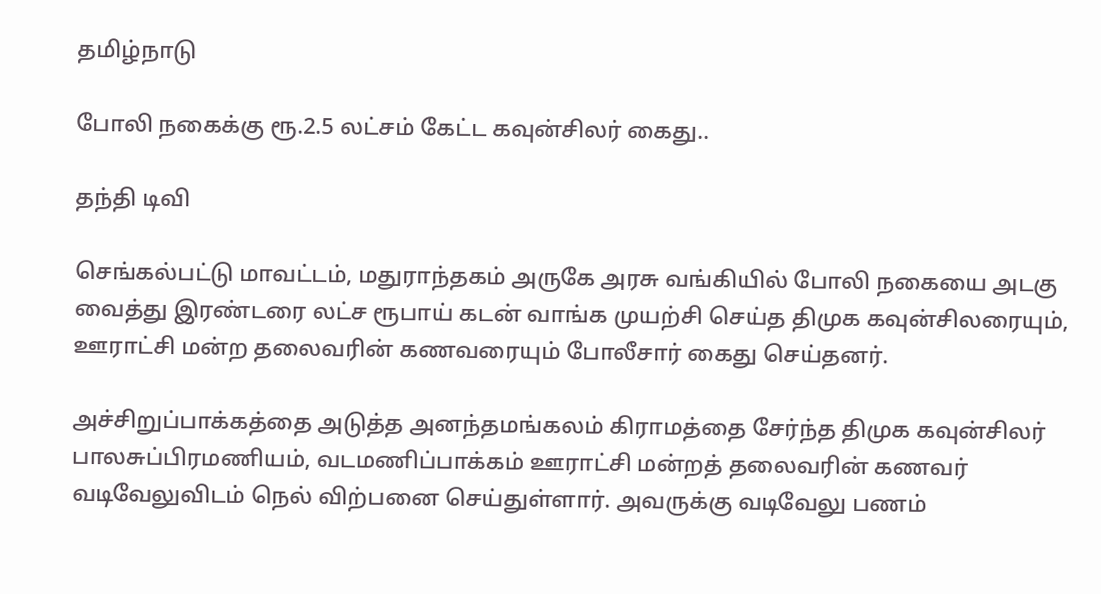தமிழ்நாடு

போலி நகைக்கு ரூ.2.5 லட்சம் கேட்ட கவுன்சிலர் கைது..

தந்தி டிவி

செங்கல்பட்டு மாவட்டம், மதுராந்தகம் அருகே அரசு வங்கியில் போலி நகையை அடகு வைத்து இரண்டரை லட்ச ரூபாய் கடன் வாங்க முயற்சி செய்த திமுக கவுன்சிலரையும், ஊராட்சி மன்ற தலைவரின் கணவரையும் போலீசார் கைது செய்தனர்.

அச்சிறுப்பாக்கத்தை அடுத்த அனந்தமங்கலம் கிராமத்தை சேர்ந்த திமுக கவுன்சிலர் பாலசுப்பிரமணியம், வடமணிப்பாக்கம் ஊராட்சி மன்றத் தலைவரின் கணவர் வடிவேலுவிடம் நெல் விற்பனை செய்துள்ளார். அவருக்கு வடிவேலு பணம்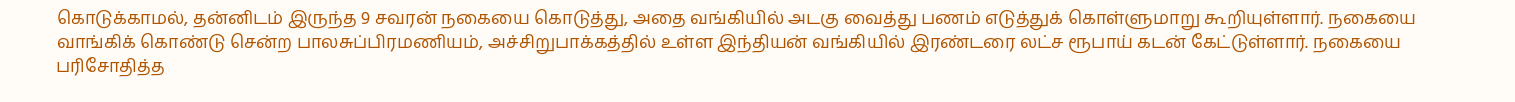கொடுக்காமல், தன்னிடம் இருந்த 9 சவரன் நகையை கொடுத்து, அதை வங்கியில் அடகு வைத்து பணம் எடுத்துக் கொள்ளுமாறு கூறியுள்ளார். நகையை வாங்கிக் கொண்டு சென்ற பாலசுப்பிரமணியம், அச்சிறுபாக்கத்தில் உள்ள இந்தியன் வங்கியில் இரண்டரை லட்ச ரூபாய் கடன் கேட்டுள்ளார். நகையை பரிசோதித்த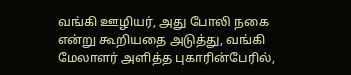வங்கி ஊழியர், அது போலி நகை என்று கூறியதை அடுத்து, வங்கி மேலாளர் அளித்த புகாரின்பேரில்,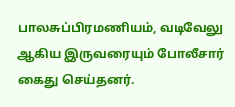பாலசுப்பிரமணியம், வடிவேலு ஆகிய இருவரையும் போலீசார் கைது செய்தனர்.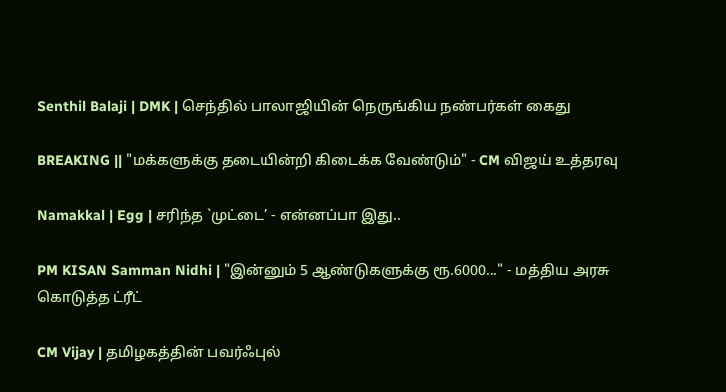Senthil Balaji | DMK | செந்தில் பாலாஜியின் நெருங்கிய நண்பர்கள் கைது

BREAKING || "மக்களுக்கு தடையின்றி கிடைக்க வேண்டும்" - CM விஜய் உத்தரவு

Namakkal | Egg | சரிந்த `முட்டை’ - என்னப்பா இது..

PM KISAN Samman Nidhi | "இன்னும் 5 ஆண்டுகளுக்கு ரூ.6000..." - மத்திய அரசு கொடுத்த ட்ரீட்

CM Vijay | தமிழகத்தின் பவர்ஃபுல்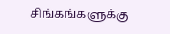சிங்கங்களுக்கு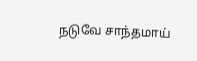நடுவே சாந்தமாய்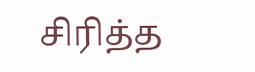சிரித்த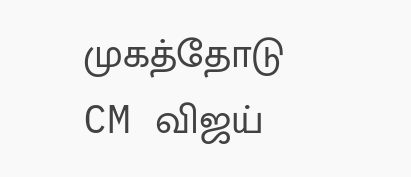முகத்தோடு CM விஜய்